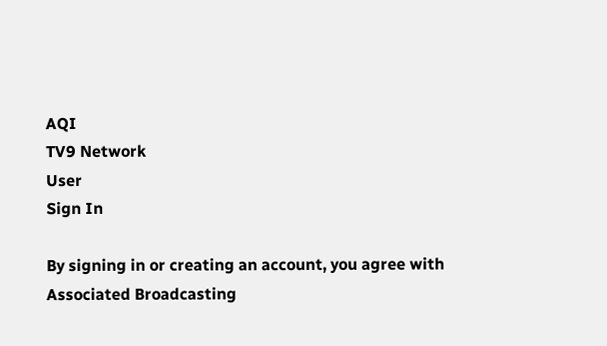AQI
TV9 Network
User
Sign In

By signing in or creating an account, you agree with Associated Broadcasting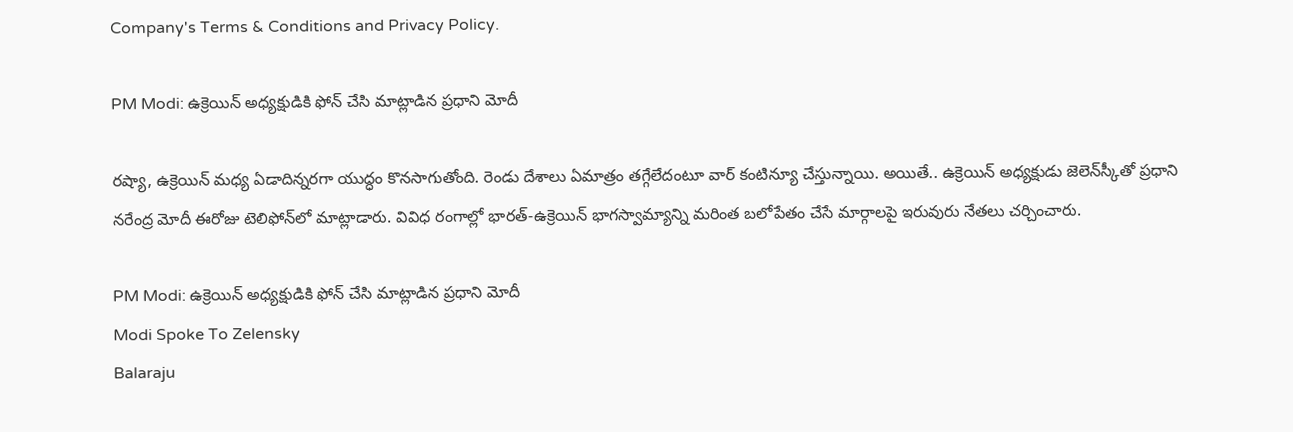Company's Terms & Conditions and Privacy Policy.

PM Modi: ఉక్రెయిన్ అధ్యక్షుడికి ఫోన్ చేసి మాట్లాడిన ప్రధాని మోదీ

రష్యా, ఉక్రెయిన్ మధ్య ఏడాదిన్నరగా యుద్ధం కొనసాగుతోంది. రెండు దేశాలు ఏమాత్రం తగ్గేలేదంటూ వార్‌ కంటిన్యూ చేస్తున్నాయి. అయితే.. ఉక్రెయిన్‌ అధ్యక్షుడు జెలెన్‌స్కీతో ప్రధాని నరేంద్ర మోదీ ఈరోజు టెలిఫోన్‌లో మాట్లాడారు. వివిధ రంగాల్లో భారత్-ఉక్రెయిన్ భాగస్వామ్యాన్ని మరింత బలోపేతం చేసే మార్గాలపై ఇరువురు నేతలు చర్చించారు.

PM Modi: ఉక్రెయిన్ అధ్యక్షుడికి ఫోన్ చేసి మాట్లాడిన ప్రధాని మోదీ
Modi Spoke To Zelensky
Balaraju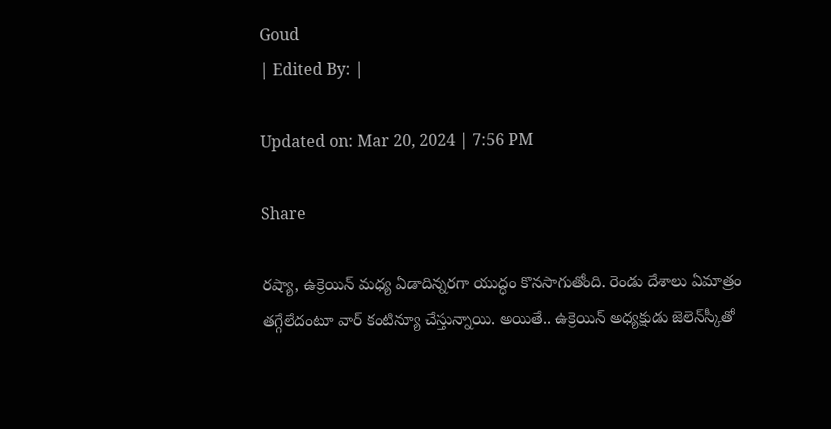Goud
| Edited By: |

Updated on: Mar 20, 2024 | 7:56 PM

Share

రష్యా, ఉక్రెయిన్ మధ్య ఏడాదిన్నరగా యుద్ధం కొనసాగుతోంది. రెండు దేశాలు ఏమాత్రం తగ్గేలేదంటూ వార్‌ కంటిన్యూ చేస్తున్నాయి. అయితే.. ఉక్రెయిన్‌ అధ్యక్షుడు జెలెన్‌స్కీతో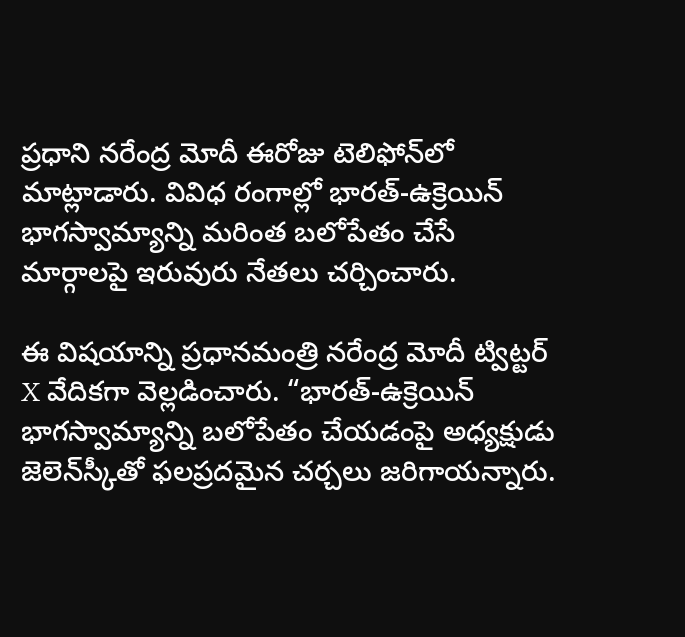ప్రధాని నరేంద్ర మోదీ ఈరోజు టెలిఫోన్‌లో మాట్లాడారు. వివిధ రంగాల్లో భారత్-ఉక్రెయిన్ భాగస్వామ్యాన్ని మరింత బలోపేతం చేసే మార్గాలపై ఇరువురు నేతలు చర్చించారు.

ఈ విషయాన్ని ప్రధానమంత్రి నరేంద్ర మోదీ ట్విట్టర్‌ X వేదికగా వెల్లడించారు. “భారత్-ఉక్రెయిన్ భాగస్వామ్యాన్ని బలోపేతం చేయడంపై అధ్యక్షుడు జెలెన్‌స్కీతో ఫలప్రదమైన చర్చలు జరిగాయన్నారు.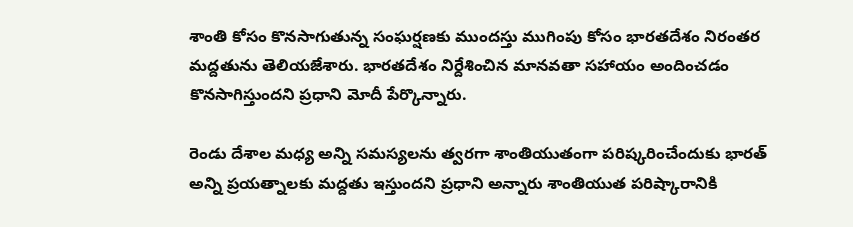శాంతి కోసం కొనసాగుతున్న సంఘర్షణకు ముందస్తు ముగింపు కోసం భారతదేశం నిరంతర మద్దతును తెలియజేశారు. భారతదేశం నిర్దేశించిన మానవతా సహాయం అందించడం కొనసాగిస్తుందని ప్రధాని మోదీ పేర్కొన్నారు.

రెండు దేశాల మధ్య అన్ని సమస్యలను త్వరగా శాంతియుతంగా పరిష్కరించేందుకు భారత్ అన్ని ప్రయత్నాలకు మద్దతు ఇస్తుందని ప్రధాని అన్నారు శాంతియుత పరిష్కారానికి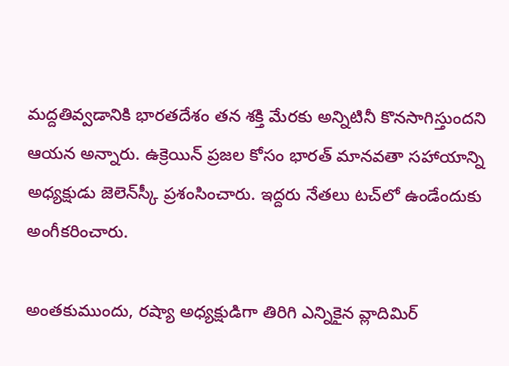మద్దతివ్వడానికి భారతదేశం తన శక్తి మేరకు అన్నిటినీ కొనసాగిస్తుందని ఆయన అన్నారు. ఉక్రెయిన్ ప్రజల కోసం భారత్ మానవతా సహాయాన్ని అధ్యక్షుడు జెలెన్‌స్కీ ప్రశంసించారు. ఇద్దరు నేతలు టచ్‌లో ఉండేందుకు అంగీకరించారు.

అంతకుముందు, రష్యా అధ్యక్షుడిగా తిరిగి ఎన్నికైన వ్లాదిమిర్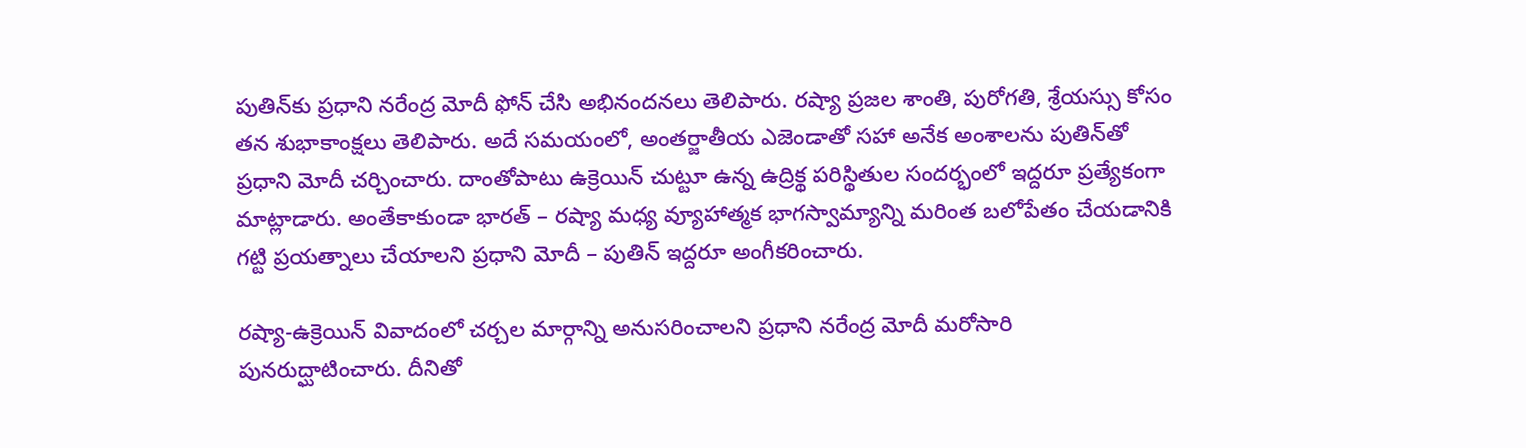పుతిన్‌కు ప్రధాని నరేంద్ర మోదీ ఫోన్ చేసి అభినందనలు తెలిపారు. రష్యా ప్రజల శాంతి, పురోగతి, శ్రేయస్సు కోసం తన శుభాకాంక్షలు తెలిపారు. అదే సమయంలో, అంతర్జాతీయ ఎజెండాతో సహా అనేక అంశాలను పుతిన్‌తో ప్రధాని మోదీ చర్చించారు. దాంతోపాటు ఉక్రెయిన్ చుట్టూ ఉన్న ఉద్రిక్థ పరిస్థితుల సందర్భంలో ఇద్దరూ ప్రత్యేకంగా మాట్లాడారు. అంతేకాకుండా భారత్ – రష్యా మధ్య వ్యూహాత్మక భాగస్వామ్యాన్ని మరింత బలోపేతం చేయడానికి గట్టి ప్రయత్నాలు చేయాలని ప్రధాని మోదీ – పుతిన్ ఇద్దరూ అంగీకరించారు.

రష్యా-ఉక్రెయిన్ వివాదంలో చర్చల మార్గాన్ని అనుసరించాలని ప్రధాని నరేంద్ర మోదీ మరోసారి పునరుద్ఘాటించారు. దీనితో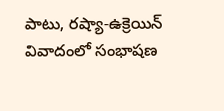పాటు, రష్యా-ఉక్రెయిన్ వివాదంలో సంభాషణ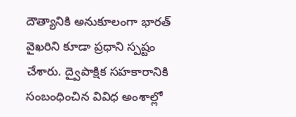దౌత్యానికి అనుకూలంగా భారత్ వైఖరిని కూడా ప్రధాని స్పష్టం చేశారు. ద్వైపాక్షిక సహకారానికి సంబంధించిన వివిధ అంశాల్లో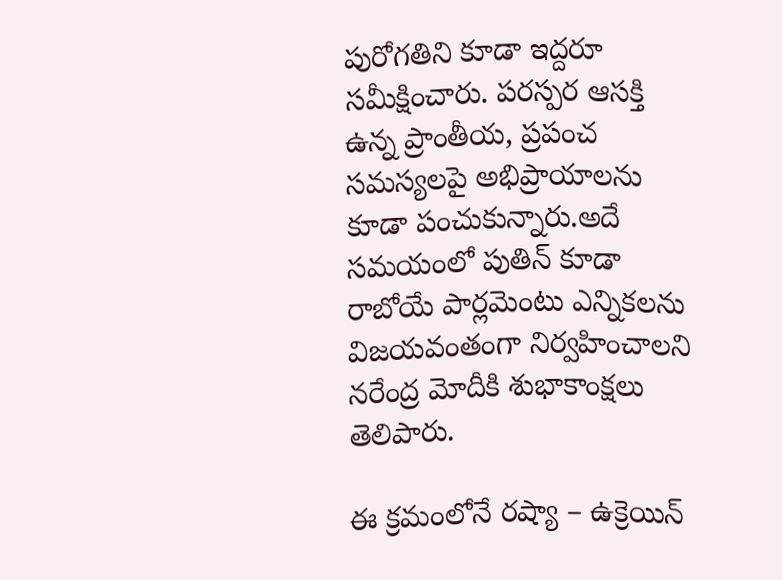పురోగతిని కూడా ఇద్దరూ సమీక్షించారు. పరస్పర ఆసక్తి ఉన్న ప్రాంతీయ, ప్రపంచ సమస్యలపై అభిప్రాయాలను కూడా పంచుకున్నారు.అదే సమయంలో పుతిన్ కూడా రాబోయే పార్లమెంటు ఎన్నికలను విజయవంతంగా నిర్వహించాలని నరేంద్ర మోదీకి శుభాకాంక్షలు తెలిపారు.

ఈ క్రమంలోనే రష్యా – ఉక్రెయిన్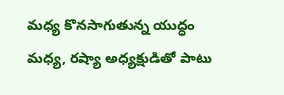మధ్య కొనసాగుతున్న యుద్ధం మధ్య, రష్యా అధ్యక్షుడితో పాటు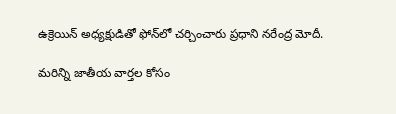ఉక్రెయిన్‌ అధ్యక్షుడితో ఫోన్‌లో చర్చించారు ప్రధాని నరేంద్ర మోదీ.

మరిన్ని జాతీయ వార్తల కోసం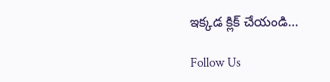ఇక్కడ క్లిక్ చేయండి…

Follow Us